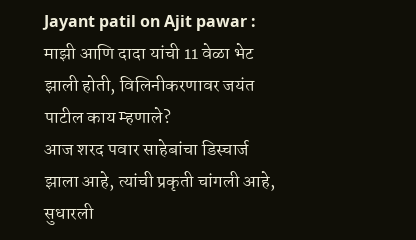Jayant patil on Ajit pawar : माझी आणि दादा यांची 11 वेळा भेट झाली होती, विलिनीकरणावर जयंत पाटील काय म्हणाले?
आज शरद पवार साहेबांचा डिस्चार्ज झाला आहे, त्यांची प्रकृती चांगली आहे, सुधारली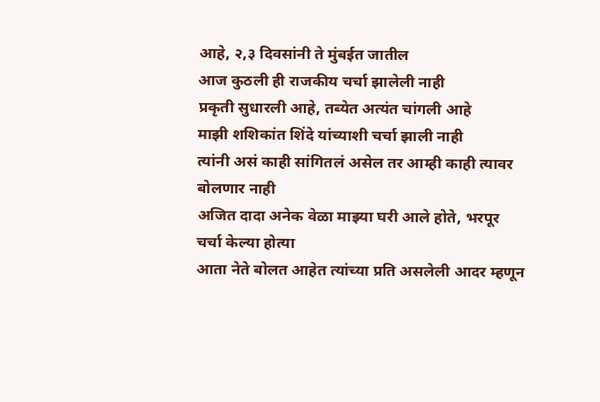आहे, २,३ दिवसांनी ते मुंबईत जातील
आज कुठली ही राजकीय चर्चा झालेली नाही
प्रकृती सुधारली आहे, तब्येत अत्यंत चांगली आहे
माझी शशिकांत शिंदे यांच्याशी चर्चा झाली नाही
त्यांनी असं काही सांगितलं असेल तर आम्ही काही त्यावर बोलणार नाही
अजित दादा अनेक वेळा माझ्या घरी आले होते, भरपूर चर्चा केल्या होत्या
आता नेते बोलत आहेत त्यांच्या प्रति असलेली आदर म्हणून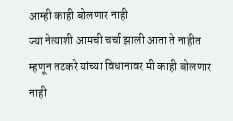आम्ही काही बोलणार नाही
ज्या नेत्याशी आमची चर्चा झाली आता ते नाहीत म्हणून तटकरे यांच्या विधानावर मी काही बोलणार नाही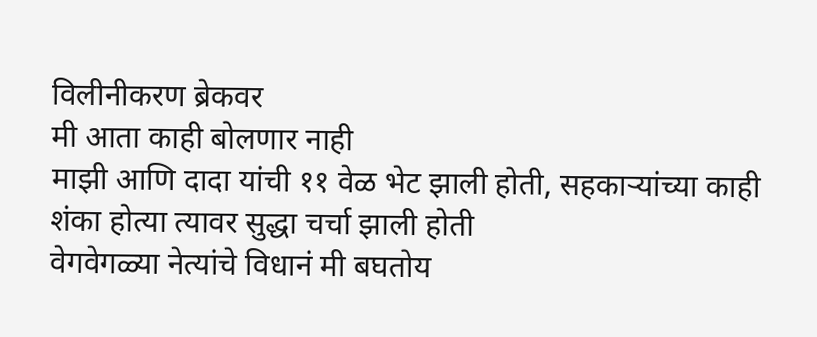विलीनीकरण ब्रेकवर
मी आता काही बोलणार नाही
माझी आणि दादा यांची ११ वेळ भेट झाली होती, सहकाऱ्यांच्या काही शंका होत्या त्यावर सुद्धा चर्चा झाली होती
वेगवेगळ्या नेत्यांचे विधानं मी बघतोय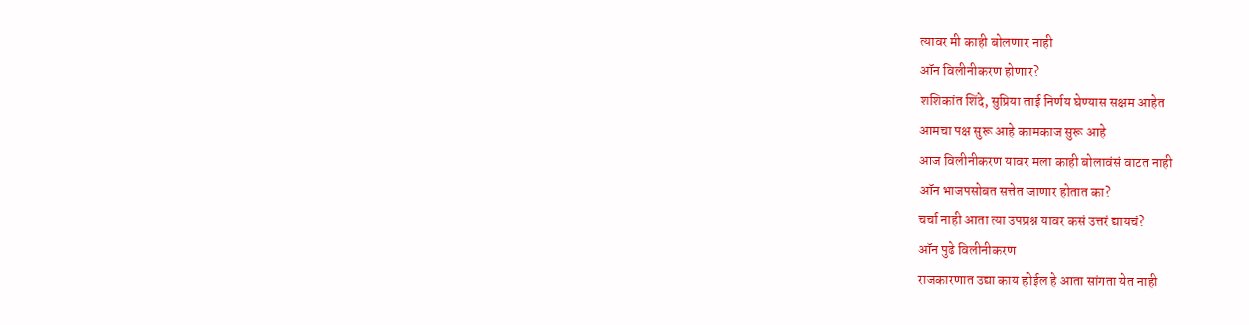त्यावर मी काही बोलणार नाही
ऑन विलीनीकरण होणार?
शशिकांत शिंदे, सुप्रिया ताई निर्णय घेण्यास सक्षम आहेत
आमचा पक्ष सुरू आहे कामकाज सुरू आहे
आज विलीनीकरण यावर मला काही बोलावंसं वाटत नाही
ऑन भाजपसोबत सत्तेत जाणार होतात का?
चर्चा नाही आता त्या उपप्रश्न यावर कसं उत्तरं द्यायचं?
ऑन पुढे विलीनीकरण
राजकारणात उद्या काय होईल हे आता सांगता येत नाही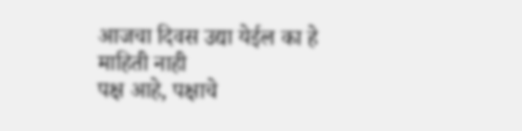आजचा दिवस उद्या येईल का हे माहिती नाही
पक्ष आहे, पक्षाचे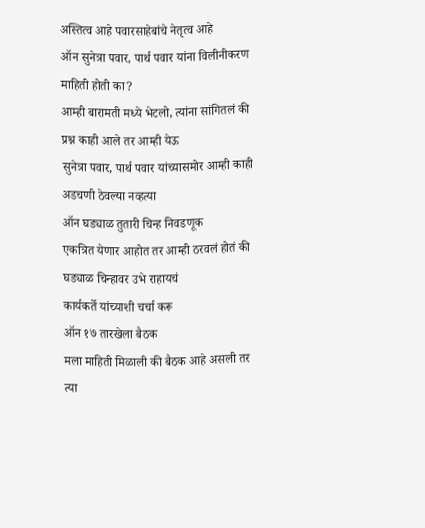अस्तित्व आहे पवारसाहेबांचे नेतृत्व आहे
ऑन सुनेत्रा पवार, पार्थ पवार यांना विलीनीकरण माहिती होती का?
आम्ही बारामती मध्ये भेटलो, त्यांना सांगितलं की प्रश्न काही आले तर आम्ही येऊ
सुनेत्रा पवार, पार्थ पवार यांच्यासमोर आम्ही काही अडचणी ठेवल्या नव्हत्या
ऑन घड्याळ तुतारी चिन्ह निवडणूक
एकत्रित येणार आहोत तर आम्ही ठरवलं होतं की घड्याळ चिन्हावर उभे राहायचं
कार्यकर्ते यांच्याशी चर्चा करू
ऑन १७ तारखेला बैठक
मला माहिती मिळाली की बैठक आहे असली तर त्या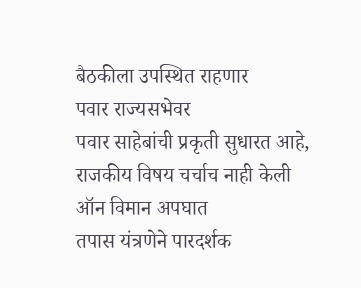बैठकीला उपस्थित राहणार
पवार राज्यसभेवर
पवार साहेबांची प्रकृती सुधारत आहे, राजकीय विषय चर्चाच नाही केली
ऑन विमान अपघात
तपास यंत्रणेने पारदर्शक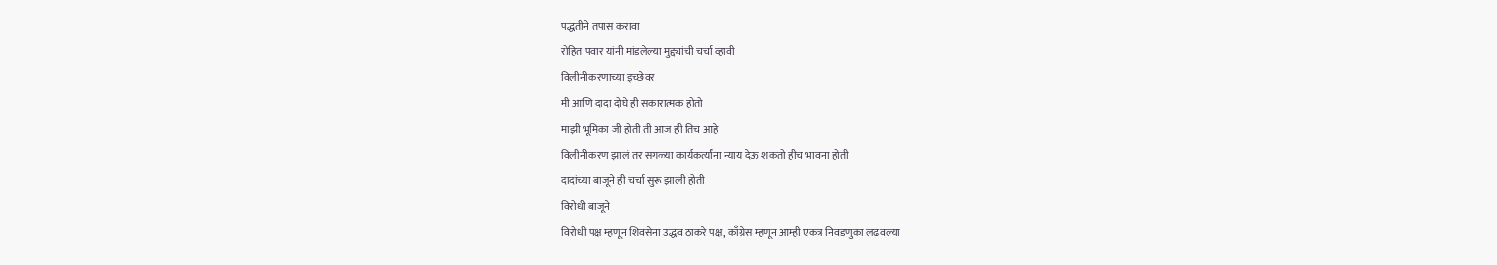पद्धतीने तपास करावा
रोहित पवार यांनी मांडलेल्या मुद्द्यांची चर्चा व्हावी
विलीनीकरणाच्या इच्छेवर
मी आणि दादा दोघे ही सकारात्मक होतो
माझी भूमिका जी होती ती आज ही तिच आहे
विलीनीकरण झालं तर सगळ्या कार्यकर्त्यांना न्याय देऊ शकतो हीच भावना होती
दादांच्या बाजूने ही चर्चा सुरू झाली होती
विरोधी बाजूने
विरोधी पक्ष म्हणून शिवसेना उद्धव ठाकरे पक्ष, काँग्रेस म्हणून आम्ही एकत्र निवडणुका लढवल्या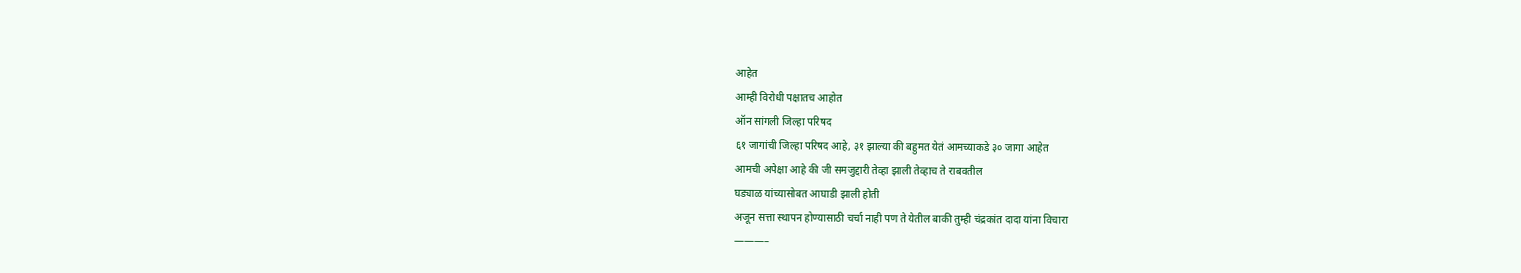आहेत
आम्ही विरोधी पक्षातच आहोत
ऑन सांगली जिल्हा परिषद
६१ जागांची जिल्हा परिषद आहे, ३१ झाल्या की बहुमत येतं आमच्याकडे ३० जागा आहेत
आमची अपेक्षा आहे की जी समजुद्दारी तेव्हा झाली तेव्हाच ते राबवतील
घड्याळ यांच्यासोबत आघाडी झाली होती
अजून सत्ता स्थापन होण्यासाठी चर्चा नाही पण ते येतील बाकी तुम्ही चंद्रकांत दादा यांना विचारा
———–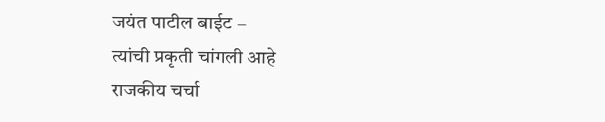जयंत पाटील बाईट –
त्यांची प्रकृती चांगली आहे
राजकीय चर्चा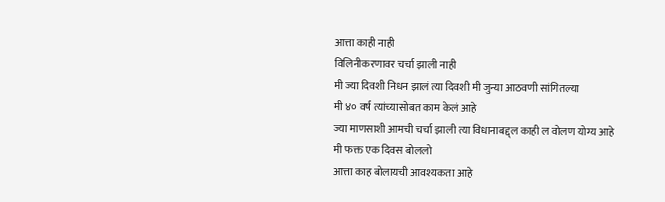आत्ता काही नाही
विलिनीकरणावर चर्चा झाली नाही
मी ज्या दिवशी निधन झालं त्या दिवशी मी जुन्या आठवणी सांगितल्या
मी ४० वर्ष त्यांच्यासोबत काम केलं आहे
ज्या माणसाशी आमची चर्चा झाली त्या विधानाबद्द्ल काही ल वोलण योग्य आहे
मी फक्त एक दिवस बोललो
आत्ता काह बोलायची आवश्यकता आहे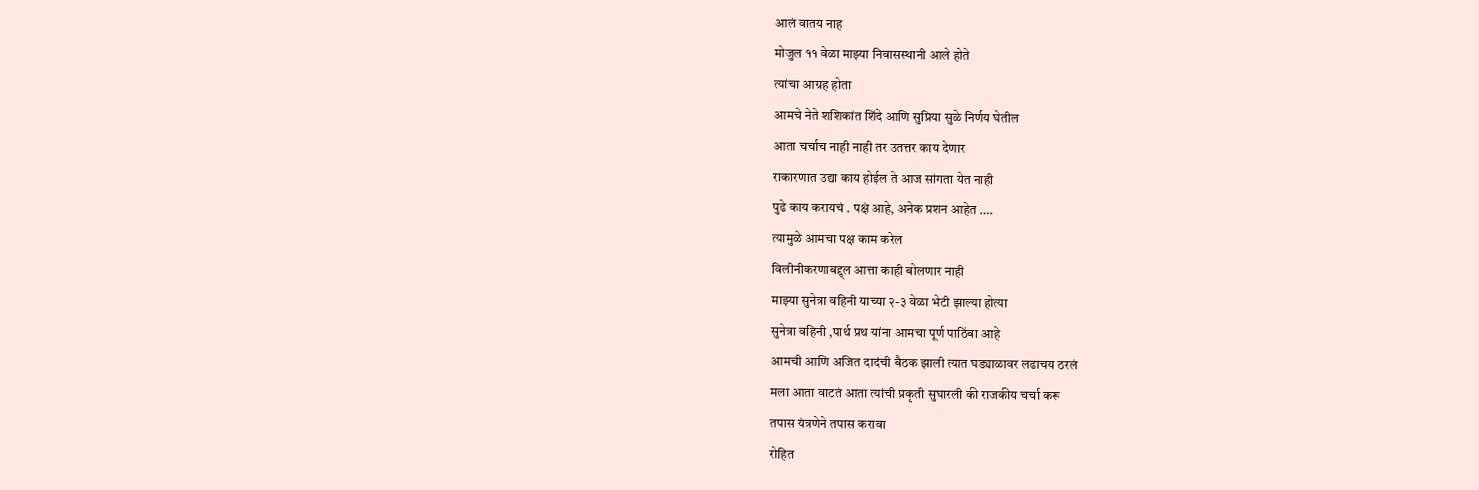आलं वातय नाह
मोजुल ११ वेळा माझ्या निवासस्थानी आले होते
त्यांचा आग्रह होता
आमचे नेते शशिकांत शिंदे आणि सुप्रिया सुळे निर्णय घेतील
आता चर्चाच नाही नाही तर उतत्तर काय देणार
राकारणात उद्या काय होईल ते आज सांगता येत नाही
पुढे काय करायचं . पक्षं आहे, अनेक प्रशन आहेत ….
त्यामुळे आमचा पक्ष काम करेल
विलीनीकरणाबद्द्ल आत्ता काही बोलणार नाही
माझ्या सुनेत्रा वहिनी याच्या २-३ वेळा भेटी झाल्या होत्या
सुनेत्रा वहिनी ,पार्थ प्रथ यांना आमचा पूर्ण पाठिंबा आहे
आमची आणि अजित दादंची बैठक झाली त्यात घड्याळावर लढाचय ठरलं
मला आता वाटतं आता त्यांची प्रकृती सुघारली की राजकीय चर्चा करू
तपास यंत्रणेने तपास करावा
रोहित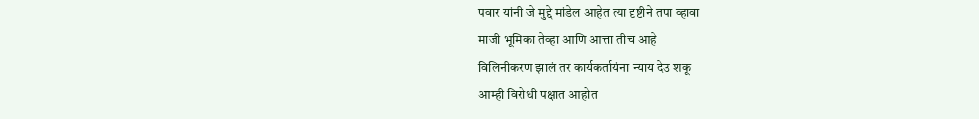पवार यांनी जे मुद्दे मांडेल आहेत त्या दृष्टीने तपा व्हावा
माजी भूमिका तेव्हा आणि आत्ता तीच आहे
विलिनीकरण झालं तर कार्यकर्तायंना न्याय देउ शकू
आम्ही विरोधी पक्षात आहोत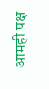आमही पक्ष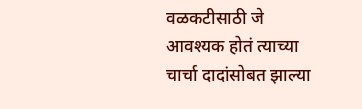वळकटीसाठी जे आवश्यक होतं त्याच्या चार्चा दादांसोबत झाल्या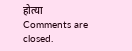होत्या
Comments are closed.